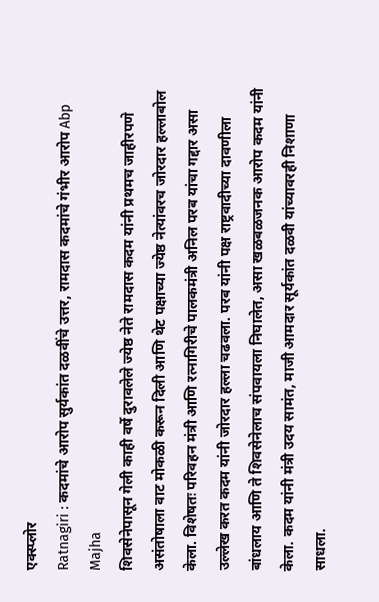एक्स्प्लोर
Ratnagiri : कदमांचे आरोप सुर्यकांत दळवींचे उत्तर, रामदास कदमांचे गंभीर आरोप Abp Majha
शिवसेनेपासून गेली काही वर्षे दुरावलेले ज्येष्ठ नेते रामदास कदम यांनी प्रथमच जाहीरपणे असंतोषाला वाट मोकळी करून दिली आणि थेट पक्षाच्या ज्येष्ठ नेत्यांवरच जोरदार हल्लाबोल केला. विशेषतः परिवहन मंत्री आणि रत्नागिरीचे पालकमंत्री अनिल परब यांचा गद्दार असा उल्लेख करत कदम यांनी जोरदार हल्ला चढवला. परब यांनी पक्ष राष्ट्रवादीच्या दावणीला बांधलाय आणि ते शिवसेनेलाच संपवायला निघालेत, असा खळबळजनक आरोप कदम यांनी केला. कदम यांनी मंत्री उदय सामंत, माजी आमदार सूर्यकांत दळवी यांच्यावरही निशाणा साधला.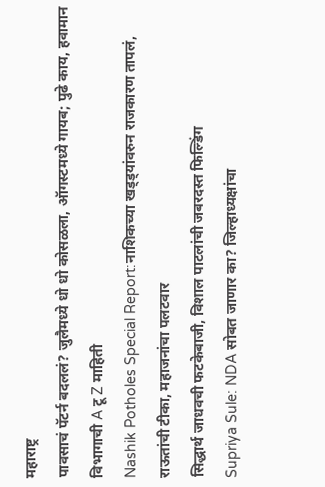महाराष्ट्र
पावसाचं पॅटर्न बदललं? जुलैमध्ये धो धो कोसळला, ऑगस्टमध्ये गायब; पुढे काय, हवामान विभागाची A टू Z माहिती
Nashik Potholes Special Report:नाशिकच्या खड्ड्यांवरुन राजकारण तापलं, राऊतांची टीका, महाजनांचा पलटवार
सिद्धार्थ जाधवची फटकेबाजी, विशाल पाटलांची जबरदस्त फिल्डिंग
Supriya Sule: NDA सोबत जाणार का? जिल्हाध्यक्षांचा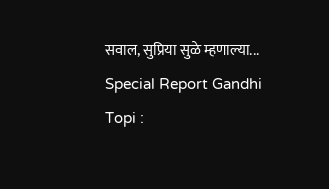सवाल, सुप्रिया सुळे म्हणाल्या...
Special Report Gandhi Topi :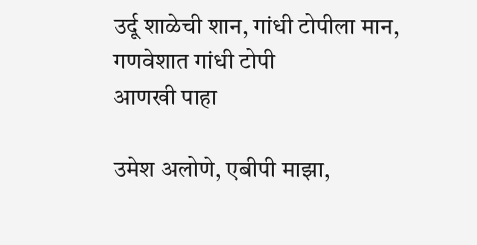उर्दू शाळेची शान, गांधी टोपीला मान, गणवेशात गांधी टोपी
आणखी पाहा

उमेश अलोणे, एबीपी माझा,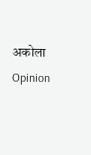अकोला
Opinion